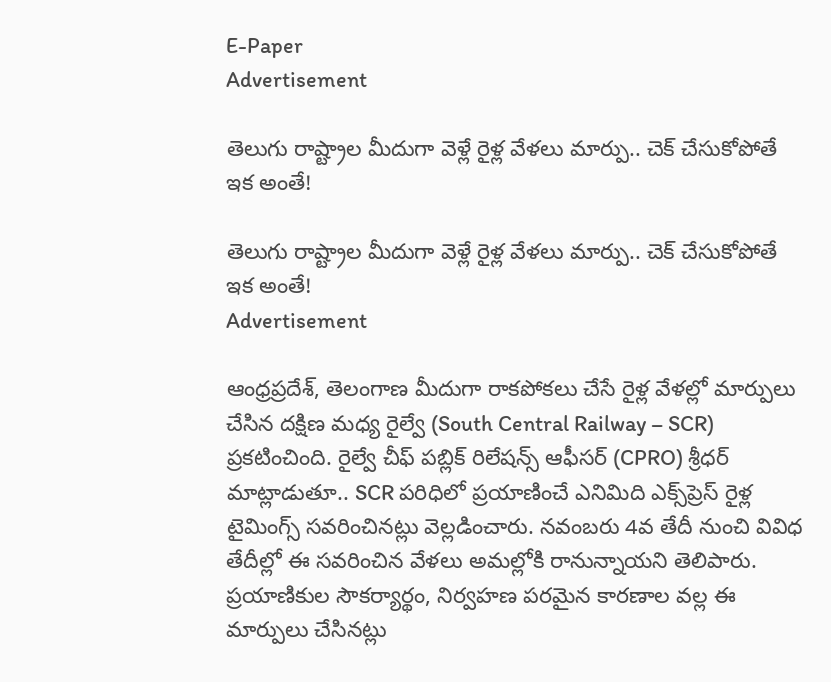E-Paper
Advertisement

తెలుగు రాష్ట్రాల మీదుగా వెళ్లే రైళ్ల వేళలు మార్పు.. చెక్ చేసుకోపోతే ఇక అంతే!

తెలుగు రాష్ట్రాల మీదుగా వెళ్లే రైళ్ల వేళలు మార్పు.. చెక్ చేసుకోపోతే ఇక అంతే!
Advertisement

ఆంధ్రప్రదేశ్, తెలంగాణ మీదుగా రాకపోకలు చేసే రైళ్ల వేళల్లో మార్పులు చేసిన దక్షిణ మధ్య రైల్వే (South Central Railway – SCR) ప్రకటించింది. రైల్వే చీఫ్ పబ్లిక్ రిలేషన్స్ ఆఫీసర్ (CPRO) శ్రీధర్ మాట్లాడుతూ.. SCR పరిధిలో ప్రయాణించే ఎనిమిది ఎక్స్‌ప్రెస్ రైళ్ల టైమింగ్స్‌ సవరించినట్లు వెల్లడించారు. నవంబరు 4వ తేదీ నుంచి వివిధ తేదీల్లో ఈ సవరించిన వేళలు అమల్లోకి రానున్నాయని తెలిపారు. ప్రయాణికుల సౌకర్యార్థం, నిర్వహణ పరమైన కారణాల వల్ల ఈ మార్పులు చేసినట్లు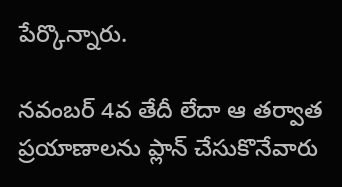పేర్కొన్నారు.

నవంబర్ 4వ తేదీ లేదా ఆ తర్వాత ప్రయాణాలను ప్లాన్ చేసుకొనేవారు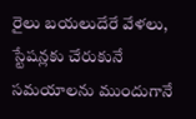రైలు బయలుదేరే వేళలు, స్టేషన్లకు చేరుకునే సమయాలను ముందుగానే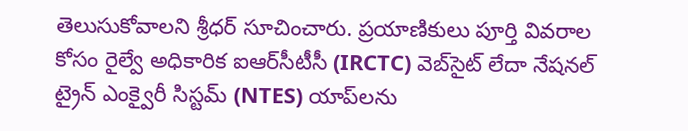తెలుసుకోవాలని శ్రీధర్ సూచించారు. ప్రయాణికులు పూర్తి వివరాల కోసం రైల్వే అధికారిక ఐఆర్‌సీటీసీ (IRCTC) వెబ్‌సైట్ లేదా నేషనల్ ట్రైన్ ఎంక్వైరీ సిస్టమ్ (NTES) యాప్‌లను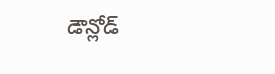డౌన్లోడ్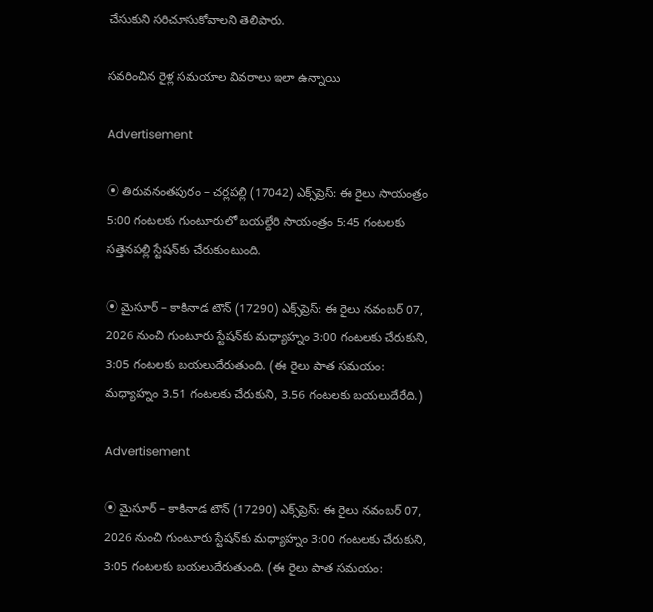చేసుకుని సరిచూసుకోవాలని తెలిపారు.

సవరించిన రైళ్ల సమయాల వివరాలు ఇలా ఉన్నాయి

Advertisement

⦿ తిరువనంతపురం – చర్లపల్లి (17042) ఎక్స్‌ప్రెస్: ఈ రైలు సాయంత్రం 5:00 గంటలకు గుంటూరులో బయల్దేరి సాయంత్రం 5:45 గంటలకు సత్తెనపల్లి స్టేషన్‌కు చేరుకుంటుంది.

⦿ మైసూర్ – కాకినాడ టౌన్ (17290) ఎక్స్‌ప్రెస్: ఈ రైలు నవంబర్ 07, 2026 నుంచి గుంటూరు స్టేషన్‌‌కు మధ్యాహ్నం 3:00 గంటలకు చేరుకుని, 3:05 గంటలకు బయలుదేరుతుంది. (ఈ రైలు పాత సమయం: మధ్యాహ్నం 3.51 గంటలకు చేరుకుని, 3.56 గంటలకు బయలుదేరేది.)

Advertisement

⦿ మైసూర్ – కాకినాడ టౌన్ (17290) ఎక్స్‌ప్రెస్: ఈ రైలు నవంబర్ 07, 2026 నుంచి గుంటూరు స్టేషన్‌కు మధ్యాహ్నం 3:00 గంటలకు చేరుకుని, 3:05 గంటలకు బయలుదేరుతుంది. (ఈ రైలు పాత సమయం: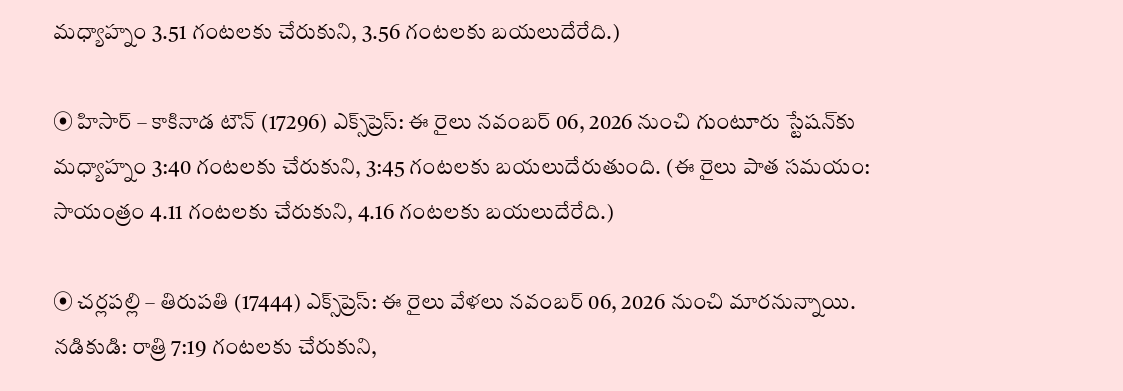మధ్యాహ్నం 3.51 గంటలకు చేరుకుని, 3.56 గంటలకు బయలుదేరేది.)

⦿ హిసార్ – కాకినాడ టౌన్ (17296) ఎక్స్‌ప్రెస్: ఈ రైలు నవంబర్ 06, 2026 నుంచి గుంటూరు స్టేషన్‌కు మధ్యాహ్నం 3:40 గంటలకు చేరుకుని, 3:45 గంటలకు బయలుదేరుతుంది. (ఈ రైలు పాత సమయం: సాయంత్రం 4.11 గంటలకు చేరుకుని, 4.16 గంటలకు బయలుదేరేది.)

⦿ చర్లపల్లి – తిరుపతి (17444) ఎక్స్‌ప్రెస్: ఈ రైలు వేళలు నవంబర్ 06, 2026 నుంచి మారనున్నాయి.
నడికుడి: రాత్రి 7:19 గంటలకు చేరుకుని,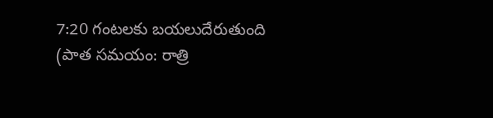7:20 గంటలకు బయలుదేరుతుంది (పాత సమయం: రాత్రి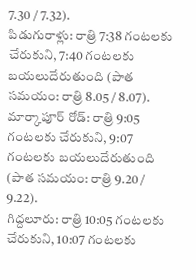7.30 / 7.32).
పిడుగురాళ్లు: రాత్రి 7:38 గంటలకు చేరుకుని, 7:40 గంటలకు బయలుదేరుతుంది (పాత సమయం: రాత్రి 8.05 / 8.07).
మార్కాపూర్ రోడ్: రాత్రి 9:05 గంటలకు చేరుకుని, 9:07 గంటలకు బయలుదేరుతుంది (పాత సమయం: రాత్రి 9.20 / 9.22).
గిద్దలూరు: రాత్రి 10:05 గంటలకు చేరుకుని, 10:07 గంటలకు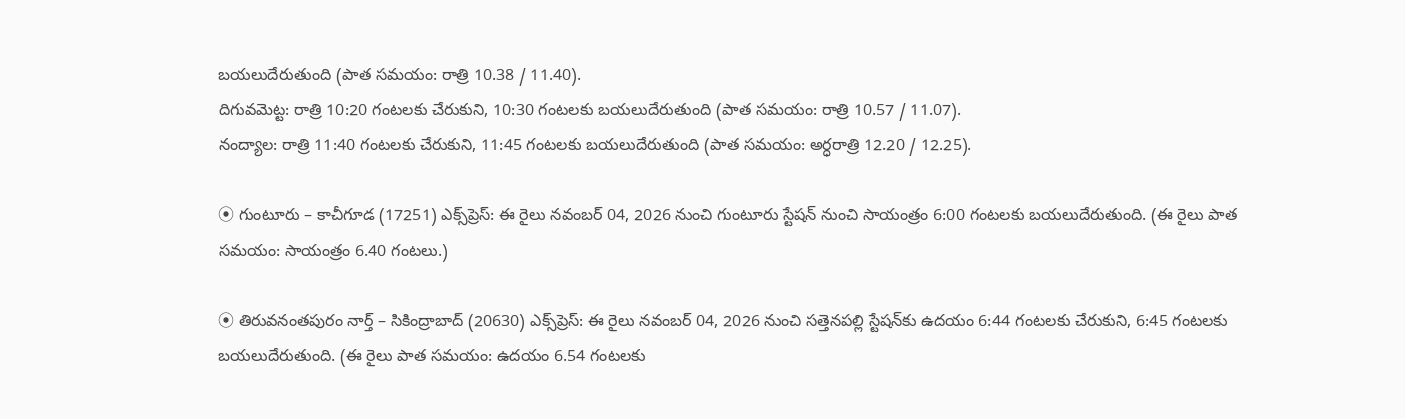బయలుదేరుతుంది (పాత సమయం: రాత్రి 10.38 / 11.40).
దిగువమెట్ట: రాత్రి 10:20 గంటలకు చేరుకుని, 10:30 గంటలకు బయలుదేరుతుంది (పాత సమయం: రాత్రి 10.57 / 11.07).
నంద్యాల: రాత్రి 11:40 గంటలకు చేరుకుని, 11:45 గంటలకు బయలుదేరుతుంది (పాత సమయం: అర్ధరాత్రి 12.20 / 12.25).

⦿ గుంటూరు – కాచీగూడ (17251) ఎక్స్‌ప్రెస్: ఈ రైలు నవంబర్ 04, 2026 నుంచి గుంటూరు స్టేషన్ నుంచి సాయంత్రం 6:00 గంటలకు బయలుదేరుతుంది. (ఈ రైలు పాత సమయం: సాయంత్రం 6.40 గంటలు.)

⦿ తిరువనంతపురం నార్త్ – సికింద్రాబాద్ (20630) ఎక్స్‌ప్రెస్: ఈ రైలు నవంబర్ 04, 2026 నుంచి సత్తెనపల్లి స్టేషన్‌కు ఉదయం 6:44 గంటలకు చేరుకుని, 6:45 గంటలకు బయలుదేరుతుంది. (ఈ రైలు పాత సమయం: ఉదయం 6.54 గంటలకు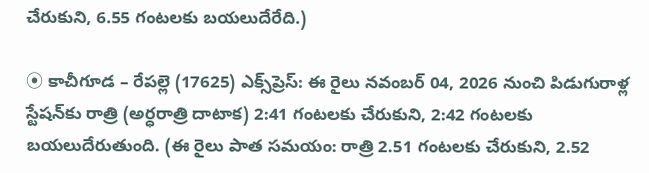చేరుకుని, 6.55 గంటలకు బయలుదేరేది.)

⦿ కాచీగూడ – రేపల్లె (17625) ఎక్స్‌ప్రెస్: ఈ రైలు నవంబర్ 04, 2026 నుంచి పిడుగురాళ్ల స్టేషన్‌కు రాత్రి (అర్ధరాత్రి దాటాక) 2:41 గంటలకు చేరుకుని, 2:42 గంటలకు బయలుదేరుతుంది. (ఈ రైలు పాత సమయం: రాత్రి 2.51 గంటలకు చేరుకుని, 2.52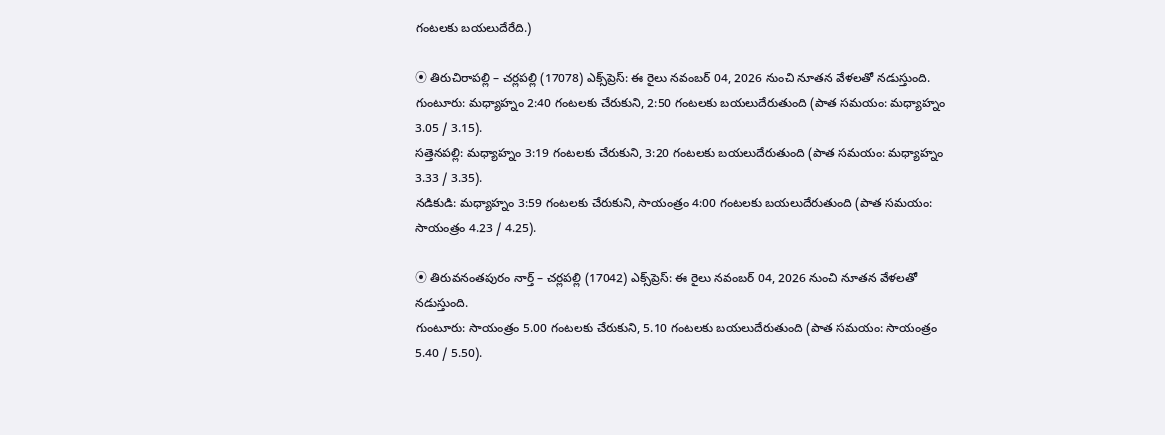గంటలకు బయలుదేరేది.)

⦿ తిరుచిరాపల్లి – చర్లపల్లి (17078) ఎక్స్‌ప్రెస్: ఈ రైలు నవంబర్ 04, 2026 నుంచి నూతన వేళలతో నడుస్తుంది.
గుంటూరు: మధ్యాహ్నం 2:40 గంటలకు చేరుకుని, 2:50 గంటలకు బయలుదేరుతుంది (పాత సమయం: మధ్యాహ్నం 3.05 / 3.15).
సత్తెనపల్లి: మధ్యాహ్నం 3:19 గంటలకు చేరుకుని, 3:20 గంటలకు బయలుదేరుతుంది (పాత సమయం: మధ్యాహ్నం 3.33 / 3.35).
నడికుడి: మధ్యాహ్నం 3:59 గంటలకు చేరుకుని, సాయంత్రం 4:00 గంటలకు బయలుదేరుతుంది (పాత సమయం: సాయంత్రం 4.23 / 4.25).

⦿ తిరువనంతపురం నార్త్ – చర్లపల్లి (17042) ఎక్స్‌ప్రెస్: ఈ రైలు నవంబర్ 04, 2026 నుంచి నూతన వేళలతో నడుస్తుంది.
గుంటూరు: సాయంత్రం 5.00 గంటలకు చేరుకుని, 5.10 గంటలకు బయలుదేరుతుంది (పాత సమయం: సాయంత్రం 5.40 / 5.50).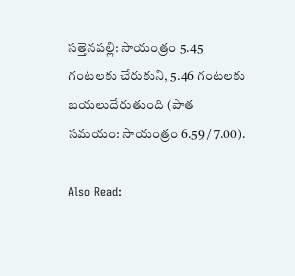సత్తెనపల్లి: సాయంత్రం 5.45 గంటలకు చేరుకుని, 5.46 గంటలకు బయలుదేరుతుంది (పాత సమయం: సాయంత్రం 6.59 / 7.00).

Also Read: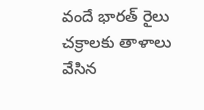వందే భారత్ రైలు చక్రాలకు తాళాలు వేసిన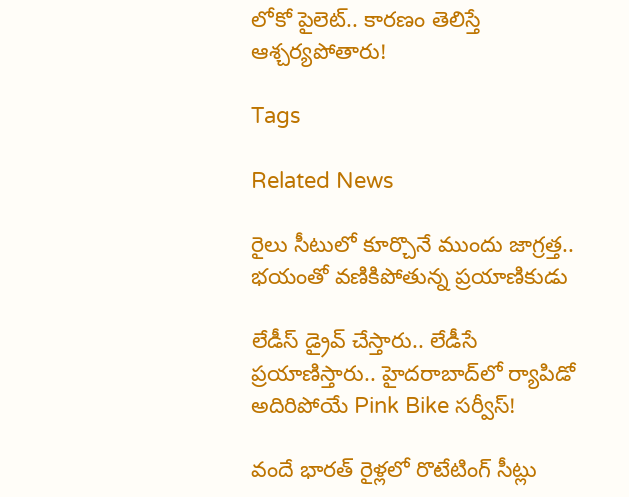లోకో పైలెట్.. కారణం తెలిస్తే ఆశ్చర్యపోతారు!

Tags

Related News

రైలు సీటులో కూర్చొనే ముందు జాగ్రత్త.. భయంతో వణికిపోతున్న ప్రయాణికుడు

లేడీస్ డ్రైవ్ చేస్తారు.. లేడీసే ప్రయాణిస్తారు.. హైదరాబాద్‌లో ర్యాపిడో అదిరిపోయే Pink Bike సర్వీస్!

వందే భారత్ రైళ్లలో రొటేటింగ్ సీట్లు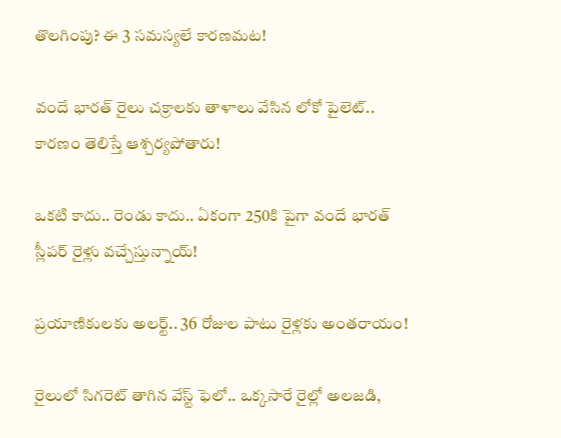తొలగింపు? ఈ 3 సమస్యలే కారణమట!

వందే భారత్ రైలు చక్రాలకు తాళాలు వేసిన లోకో పైలెట్.. కారణం తెలిస్తే ఆశ్చర్యపోతారు!

ఒకటి కాదు.. రెండు కాదు.. ఏకంగా 250కి పైగా వందే భారత్ స్లీపర్ రైళ్లు వచ్చేస్తున్నాయ్!

ప్రయాణికులకు అలర్ట్.. 36 రోజుల పాటు రైళ్లకు అంతరాయం!

రైలులో సిగరెట్ తాగిన వేస్ట్ ఫెలో.. ఒక్కసారే రైల్లో అలజడి,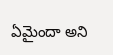ఏమైందా అని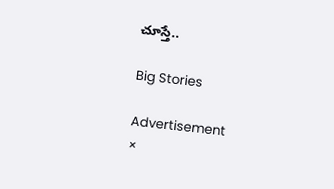చూస్తే..

Big Stories

Advertisement
×